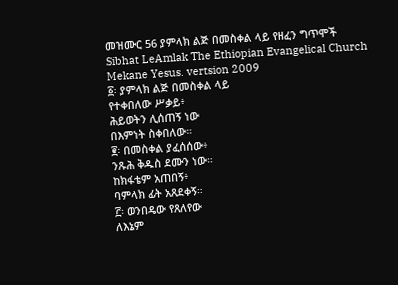መዝሙር 56 ያምላክ ልጅ በመስቀል ላይ የዘፈን ግጥሞች
Sibhat LeAmlak The Ethiopian Evangelical Church Mekane Yesus. vertsion 2009
፩፡ ያምላክ ልጅ በመስቀል ላይ
የተቀበለው ሥቃይ፥
ሕይወትን ሊሰጠኝ ነው
በእምነት ስቀበለው።
፪፡ በመስቀል ያፈሰሰው፥
ንጹሕ ቅዱስ ደሙን ነው።
ከክፋቴም አጠበኝ፥
ባምላክ ፊት አጸደቀኝ።
፫፡ ወንበዴው የጸለየው
ለእኔም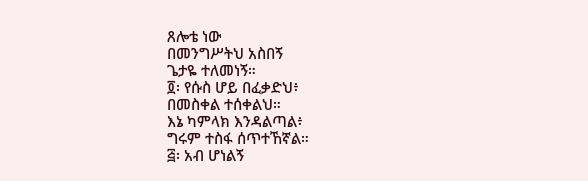ጸሎቴ ነው
በመንግሥትህ አስበኝ
ጌታዬ ተለመነኝ።
፬፡ የሱስ ሆይ በፈቃድህ፥
በመስቀል ተሰቀልህ።
እኔ ካምላክ እንዳልጣል፥
ግሩም ተስፋ ሰጥተኸኛል።
፭፡ አብ ሆነልኝ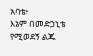አባቴ፥
እኔም በመድኃኒቴ
የሚወደኝ ልጁ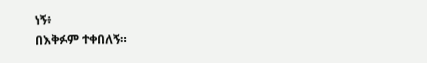ነኝ፥
በእቅፉም ተቀበለኝ።